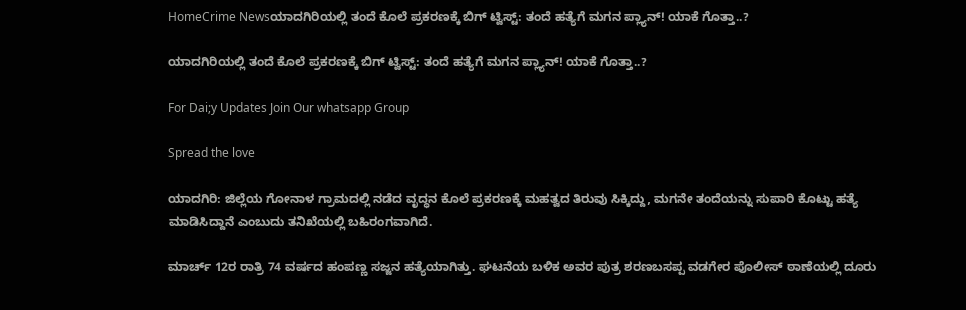HomeCrime Newsಯಾದಗಿರಿಯಲ್ಲಿ ತಂದೆ ಕೊಲೆ ಪ್ರಕರಣಕ್ಕೆ ಬಿಗ್ ಟ್ವಿಸ್ಟ್: ತಂದೆ ಹತ್ಯೆಗೆ ಮಗನ ಪ್ಲ್ಯಾನ್! ಯಾಕೆ ಗೊತ್ತಾ..?

ಯಾದಗಿರಿಯಲ್ಲಿ ತಂದೆ ಕೊಲೆ ಪ್ರಕರಣಕ್ಕೆ ಬಿಗ್ ಟ್ವಿಸ್ಟ್: ತಂದೆ ಹತ್ಯೆಗೆ ಮಗನ ಪ್ಲ್ಯಾನ್! ಯಾಕೆ ಗೊತ್ತಾ..?

For Dai;y Updates Join Our whatsapp Group

Spread the love

ಯಾದಗಿರಿ: ಜಿಲ್ಲೆಯ ಗೋನಾಳ ಗ್ರಾಮದಲ್ಲಿ ನಡೆದ ವೃದ್ಧನ ಕೊಲೆ ಪ್ರಕರಣಕ್ಕೆ ಮಹತ್ವದ ತಿರುವು ಸಿಕ್ಕಿದ್ದು, ಮಗನೇ ತಂದೆಯನ್ನು ಸುಪಾರಿ ಕೊಟ್ಟು ಹತ್ಯೆ ಮಾಡಿಸಿದ್ದಾನೆ ಎಂಬುದು ತನಿಖೆಯಲ್ಲಿ ಬಹಿರಂಗವಾಗಿದೆ.

ಮಾರ್ಚ್ 12ರ ರಾತ್ರಿ 74 ವರ್ಷದ ಹಂಪಣ್ಣ ಸಜ್ಜನ ಹತ್ಯೆಯಾಗಿತ್ತು. ಘಟನೆಯ ಬಳಿಕ ಅವರ ಪುತ್ರ ಶರಣಬಸಪ್ಪ ವಡಗೇರ ಪೊಲೀಸ್ ಠಾಣೆಯಲ್ಲಿ ದೂರು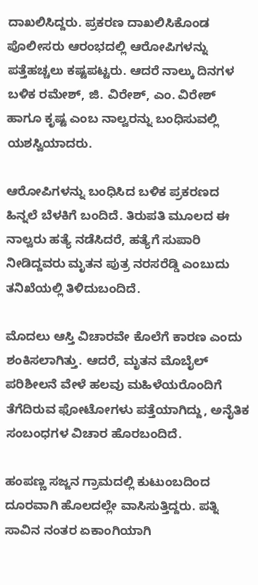ದಾಖಲಿಸಿದ್ದರು. ಪ್ರಕರಣ ದಾಖಲಿಸಿಕೊಂಡ ಪೊಲೀಸರು ಆರಂಭದಲ್ಲಿ ಆರೋಪಿಗಳನ್ನು ಪತ್ತೆಹಚ್ಚಲು ಕಷ್ಟಪಟ್ಟರು. ಆದರೆ ನಾಲ್ಕು ದಿನಗಳ ಬಳಿಕ ರಮೇಶ್, ಜಿ. ವಿರೇಶ್, ಎಂ. ವಿರೇಶ್ ಹಾಗೂ ಕೃಷ್ಟ ಎಂಬ ನಾಲ್ವರನ್ನು ಬಂಧಿಸುವಲ್ಲಿ ಯಶಸ್ವಿಯಾದರು.

ಆರೋಪಿಗಳನ್ನು ಬಂಧಿಸಿದ ಬಳಿಕ ಪ್ರಕರಣದ ಹಿನ್ನಲೆ ಬೆಳಕಿಗೆ ಬಂದಿದೆ. ತಿರುಪತಿ ಮೂಲದ ಈ ನಾಲ್ವರು ಹತ್ಯೆ ನಡೆಸಿದರೆ, ಹತ್ಯೆಗೆ ಸುಪಾರಿ ನೀಡಿದ್ದವರು ಮೃತನ ಪುತ್ರ ನರಸರೆಡ್ಡಿ ಎಂಬುದು ತನಿಖೆಯಲ್ಲಿ ತಿಳಿದುಬಂದಿದೆ.

ಮೊದಲು ಆಸ್ತಿ ವಿಚಾರವೇ ಕೊಲೆಗೆ ಕಾರಣ ಎಂದು ಶಂಕಿಸಲಾಗಿತ್ತು. ಆದರೆ, ಮೃತನ ಮೊಬೈಲ್ ಪರಿಶೀಲನೆ ವೇಳೆ ಹಲವು ಮಹಿಳೆಯರೊಂದಿಗೆ ತೆಗೆದಿರುವ ಫೋಟೋಗಳು ಪತ್ತೆಯಾಗಿದ್ದು, ಅನೈತಿಕ ಸಂಬಂಧಗಳ ವಿಚಾರ ಹೊರಬಂದಿದೆ.

ಹಂಪಣ್ಣ ಸಜ್ಜನ ಗ್ರಾಮದಲ್ಲಿ ಕುಟುಂಬದಿಂದ ದೂರವಾಗಿ ಹೊಲದಲ್ಲೇ ವಾಸಿಸುತ್ತಿದ್ದರು. ಪತ್ನಿ ಸಾವಿನ ನಂತರ ಏಕಾಂಗಿಯಾಗಿ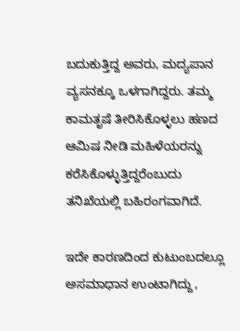ಬದುಕುತ್ತಿದ್ದ ಅವರು, ಮದ್ಯಪಾನ ವ್ಯಸನಕ್ಕೂ ಒಳಗಾಗಿದ್ದರು. ತಮ್ಮ ಕಾಮತೃಷೆ ತೀರಿಸಿಕೊಳ್ಳಲು ಹಣದ ಆಮಿಷ ನೀಡಿ ಮಹಿಳೆಯರನ್ನು ಕರೆಸಿಕೊಳ್ಳುತ್ತಿದ್ದರೆಂಬುದು ತನಿಖೆಯಲ್ಲಿ ಬಹಿರಂಗವಾಗಿದೆ.

ಇದೇ ಕಾರಣದಿಂದ ಕುಟುಂಬದಲ್ಲೂ ಅಸಮಾಧಾನ ಉಂಟಾಗಿದ್ದು,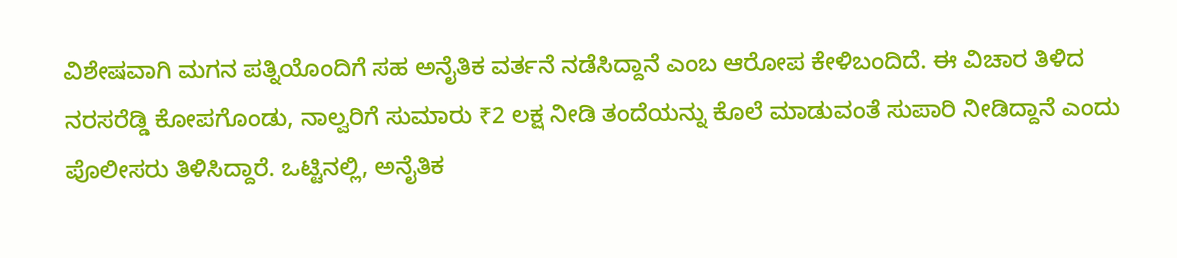ವಿಶೇಷವಾಗಿ ಮಗನ ಪತ್ನಿಯೊಂದಿಗೆ ಸಹ ಅನೈತಿಕ ವರ್ತನೆ ನಡೆಸಿದ್ದಾನೆ ಎಂಬ ಆರೋಪ ಕೇಳಿಬಂದಿದೆ. ಈ ವಿಚಾರ ತಿಳಿದ ನರಸರೆಡ್ಡಿ ಕೋಪಗೊಂಡು, ನಾಲ್ವರಿಗೆ ಸುಮಾರು ₹2 ಲಕ್ಷ ನೀಡಿ ತಂದೆಯನ್ನು ಕೊಲೆ ಮಾಡುವಂತೆ ಸುಪಾರಿ ನೀಡಿದ್ದಾನೆ ಎಂದು ಪೊಲೀಸರು ತಿಳಿಸಿದ್ದಾರೆ. ಒಟ್ಟಿನಲ್ಲಿ, ಅನೈತಿಕ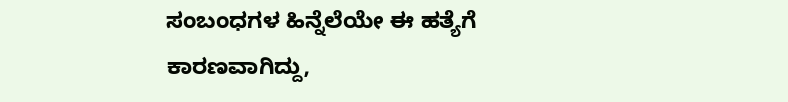ಸಂಬಂಧಗಳ ಹಿನ್ನೆಲೆಯೇ ಈ ಹತ್ಯೆಗೆ ಕಾರಣವಾಗಿದ್ದು,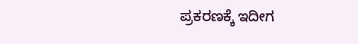ಪ್ರಕರಣಕ್ಕೆ ಇದೀಗ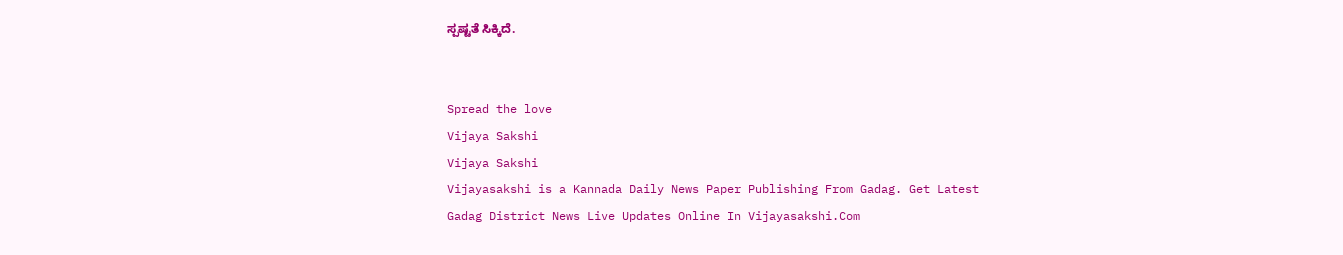ಸ್ಪಷ್ಟತೆ ಸಿಕ್ಕಿದೆ.


Spread the love
Vijaya Sakshi
Vijaya Sakshi
Vijayasakshi is a Kannada Daily News Paper Publishing From Gadag. Get Latest Gadag District News Live Updates Online In Vijayasakshi.Com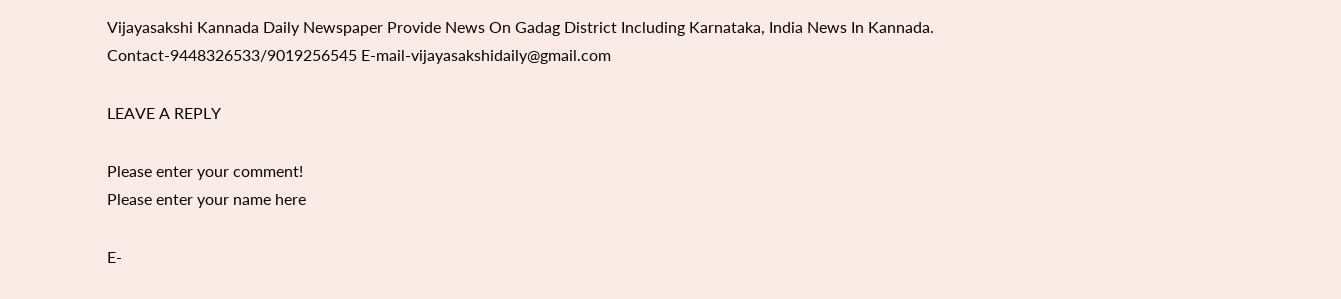Vijayasakshi Kannada Daily Newspaper Provide News On Gadag District Including Karnataka, India News In Kannada. Contact-9448326533/9019256545 E-mail-vijayasakshidaily@gmail.com

LEAVE A REPLY

Please enter your comment!
Please enter your name here

E-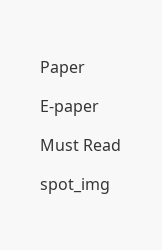Paper

E-paper

Must Read

spot_img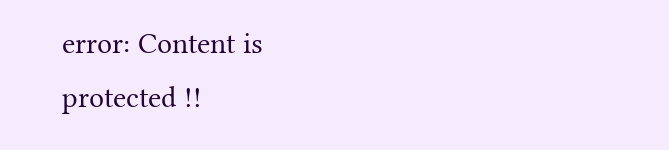error: Content is protected !!